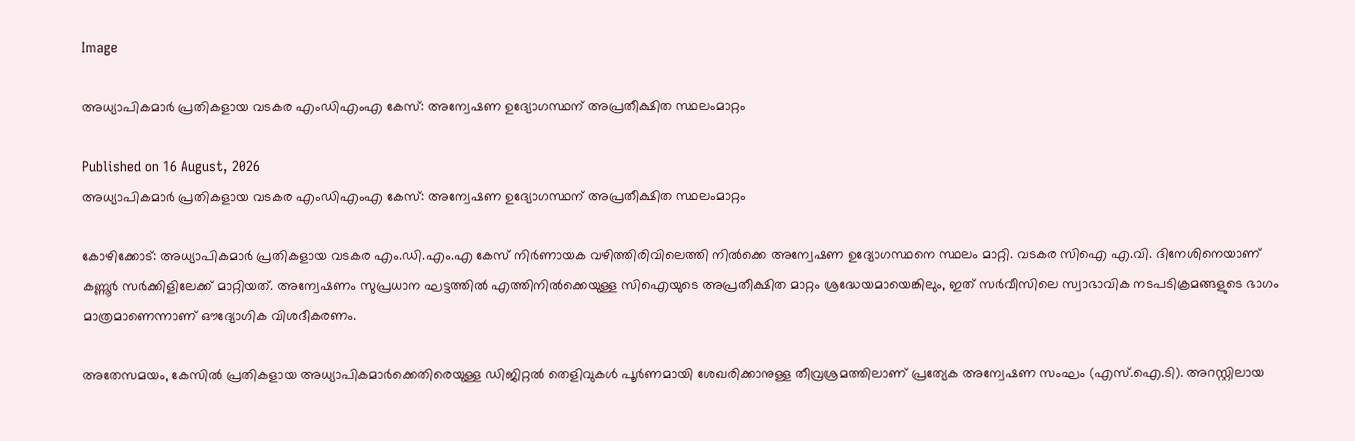Image

അധ്യാപികമാർ പ്രതികളായ വടകര എംഡിഎംഎ കേസ്: അന്വേഷണ ഉദ്യോഗസ്ഥന് അപ്രതീക്ഷിത സ്ഥലംമാറ്റം

Published on 16 August, 2026
അധ്യാപികമാർ പ്രതികളായ വടകര എംഡിഎംഎ കേസ്: അന്വേഷണ ഉദ്യോഗസ്ഥന് അപ്രതീക്ഷിത സ്ഥലംമാറ്റം

കോഴിക്കോട്: അധ്യാപികമാർ പ്രതികളായ വടകര എം.ഡി.എം.എ കേസ് നിർണായക വഴിത്തിരിവിലെത്തി നിൽക്കെ അന്വേഷണ ഉദ്യോഗസ്ഥനെ സ്ഥലം മാറ്റി. വടകര സിഐ എ.വി. ദിനേശിനെയാണ് കണ്ണൂർ സർക്കിളിലേക്ക് മാറ്റിയത്. അന്വേഷണം സുപ്രധാന ഘട്ടത്തിൽ എത്തിനിൽക്കെയുള്ള സിഐയുടെ അപ്രതീക്ഷിത മാറ്റം ശ്രദ്ധേയമായെങ്കിലും, ഇത് സർവീസിലെ സ്വാഭാവിക നടപടിക്രമങ്ങളുടെ ഭാഗം മാത്രമാണെന്നാണ് ഔദ്യോഗിക വിശദീകരണം.

അതേസമയം, കേസിൽ പ്രതികളായ അധ്യാപികമാർക്കെതിരെയുള്ള ഡിജിറ്റൽ തെളിവുകൾ പൂർണമായി ശേഖരിക്കാനുള്ള തീവ്രശ്രമത്തിലാണ് പ്രത്യേക അന്വേഷണ സംഘം (എസ്.ഐ.ടി). അറസ്റ്റിലായ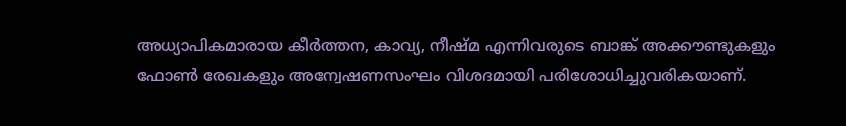അധ്യാപികമാരായ കീർത്തന, കാവ്യ, നീഷ്മ എന്നിവരുടെ ബാങ്ക് അക്കൗണ്ടുകളും ഫോൺ രേഖകളും അന്വേഷണസംഘം വിശദമായി പരിശോധിച്ചുവരികയാണ്.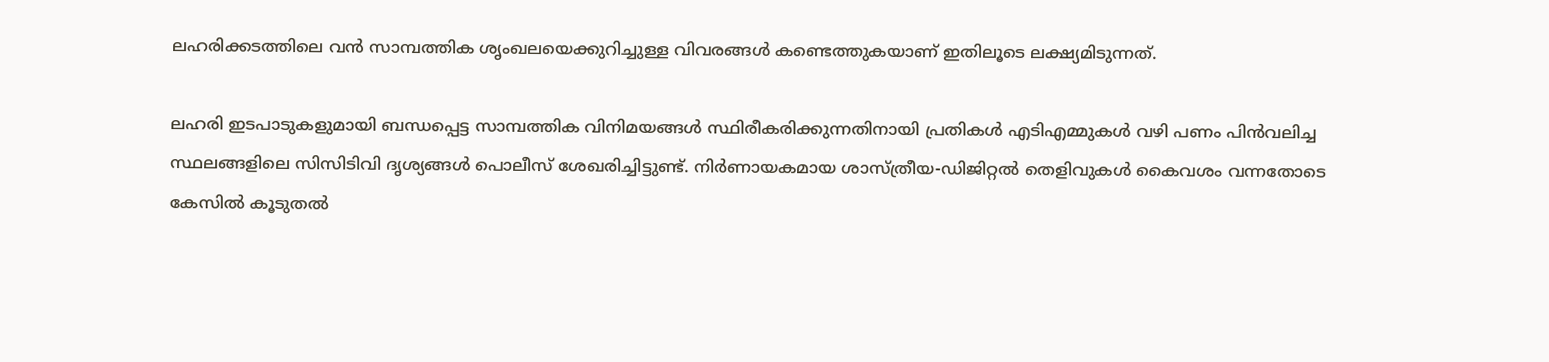ലഹരിക്കടത്തിലെ വൻ സാമ്പത്തിക ശൃംഖലയെക്കുറിച്ചുള്ള വിവരങ്ങൾ കണ്ടെത്തുകയാണ് ഇതിലൂടെ ലക്ഷ്യമിടുന്നത്.

ലഹരി ഇടപാടുകളുമായി ബന്ധപ്പെട്ട സാമ്പത്തിക വിനിമയങ്ങൾ സ്ഥിരീകരിക്കുന്നതിനായി പ്രതികൾ എടിഎമ്മുകൾ വഴി പണം പിൻവലിച്ച സ്ഥലങ്ങളിലെ സിസിടിവി ദൃശ്യങ്ങൾ പൊലീസ് ശേഖരിച്ചിട്ടുണ്ട്. നിർണായകമായ ശാസ്ത്രീയ-ഡിജിറ്റൽ തെളിവുകൾ കൈവശം വന്നതോടെ കേസിൽ കൂടുതൽ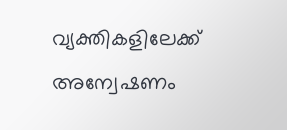വ്യക്തികളിലേക്ക് അന്വേഷണം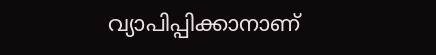വ്യാപിപ്പിക്കാനാണ്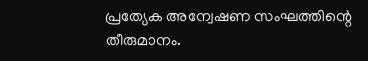പ്രത്യേക അന്വേഷണ സംഘത്തിന്റെ തീരുമാനം.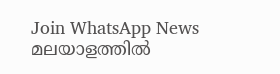Join WhatsApp News
മലയാളത്തില്‍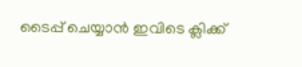ടൈപ്പ് ചെയ്യാന്‍ ഇവിടെ ക്ലിക്ക്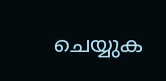ചെയ്യുക